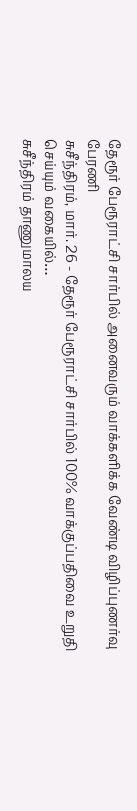தேரூர் பேரூராட்சி சார்பில் அனைவரும் வாக்களிக்க வேண்டி விழிப்புணர்வு பேரணி
சுசீந்திரம், மார். 26 - தேரூர் பேரூராட்சி சார்பில் 100% வாக்குப்பதிவை உறுதி செய்யும் வகையில்…
சுசீந்திரம் தாணுமாலய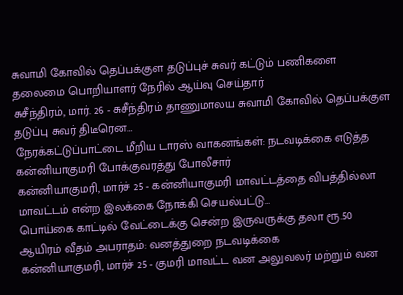சுவாமி கோவில் தெப்பக்குள தடுப்புச் சுவர் கட்டும் பணிகளை தலைமை பொறியாளர் நேரில் ஆய்வு செய்தார்
சுசீந்திரம், மார். 26 - சுசீந்திரம் தாணுமாலய சுவாமி கோவில் தெப்பக்குள தடுப்பு சுவர் திடீரென…
நேரக்கட்டுப்பாட்டை மீறிய டாரஸ் வாகனங்கள்: நடவடிக்கை எடுத்த கன்னியாகுமரி போக்குவரத்து போலீசார்
கன்னியாகுமரி, மார்ச் 25 - கன்னியாகுமரி மாவட்டத்தை விபத்தில்லா மாவட்டம் என்ற இலக்கை நோக்கி செயல்பட்டு…
பொய்கை காட்டில் வேட்டைக்கு சென்ற இருவருக்கு தலா ரூ.50 ஆயிரம் வீதம் அபராதம்: வனத்துறை நடவடிக்கை
கன்னியாகுமரி, மார்ச் 25 - குமரி மாவட்ட வன அலுவலர் மற்றும் வன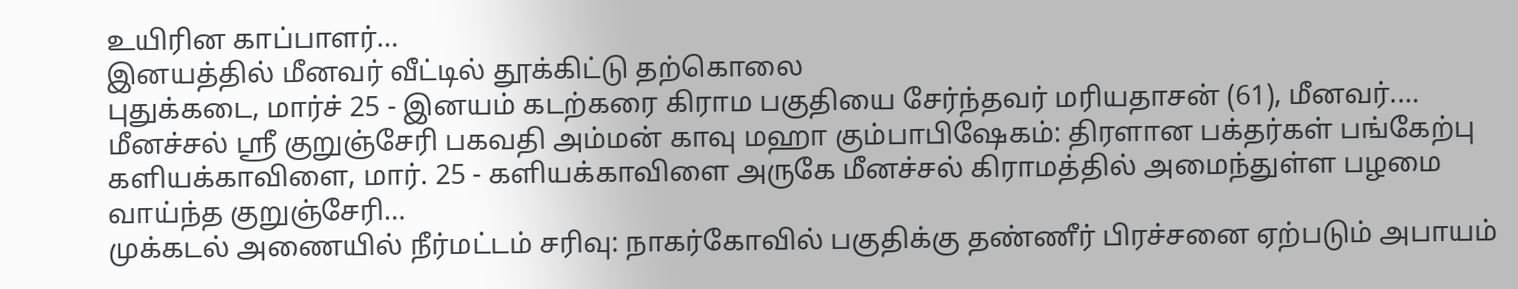உயிரின காப்பாளர்…
இனயத்தில் மீனவர் வீட்டில் தூக்கிட்டு தற்கொலை
புதுக்கடை, மார்ச் 25 - இனயம் கடற்கரை கிராம பகுதியை சேர்ந்தவர் மரியதாசன் (61), மீனவர்.…
மீனச்சல் ஶ்ரீ குறுஞ்சேரி பகவதி அம்மன் காவு மஹா கும்பாபிஷேகம்: திரளான பக்தர்கள் பங்கேற்பு
களியக்காவிளை, மார். 25 - களியக்காவிளை அருகே மீனச்சல் கிராமத்தில் அமைந்துள்ள பழமை வாய்ந்த குறுஞ்சேரி…
முக்கடல் அணையில் நீர்மட்டம் சரிவு: நாகர்கோவில் பகுதிக்கு தண்ணீர் பிரச்சனை ஏற்படும் அபாயம்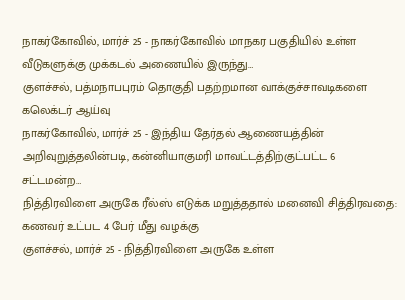நாகர்கோவில், மார்ச் 25 - நாகர்கோவில் மாநகர பகுதியில் உள்ள வீடுகளுக்கு முக்கடல் அணையில் இருந்து…
குளச்சல், பத்மநாபபுரம் தொகுதி பதற்றமான வாக்குச்சாவடிகளை கலெக்டர் ஆய்வு
நாகர்கோவில், மார்ச் 25 - இந்திய தேர்தல் ஆணையத்தின் அறிவுறுத்தலின்படி, கன்னியாகுமரி மாவட்டத்திற்குட்பட்ட 6 சட்டமன்ற…
நித்திரவிளை அருகே ரீல்ஸ் எடுக்க மறுத்ததால் மனைவி சித்திரவதை: கணவர் உட்பட 4 பேர் மீது வழக்கு
குளச்சல், மார்ச் 25 - நித்திரவிளை அருகே உள்ள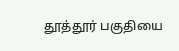தூத்தூர் பகுதியை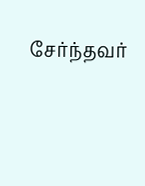சேர்ந்தவர்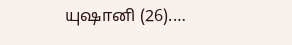யுஷானி (26).…